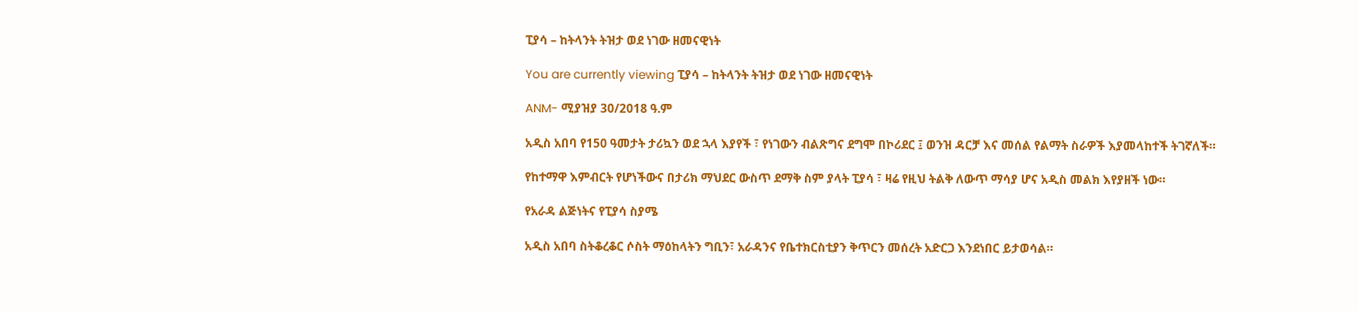ፒያሳ – ከትላንት ትዝታ ወደ ነገው ዘመናዊነት

You are currently viewing ፒያሳ – ከትላንት ትዝታ ወደ ነገው ዘመናዊነት

ANM- ሚያዝያ 30/2018 ዓ.ም

አዲስ አበባ የ150 ዓመታት ታሪኳን ወደ ኋላ እያየች ፣ የነገውን ብልጽግና ደግሞ በኮሪደር ፤ ወንዝ ዳርቻ እና መሰል የልማት ስራዎች እያመላከተች ትገኛለች።

የከተማዋ እምብርት የሆነችውና በታሪክ ማህደር ውስጥ ደማቅ ስም ያላት ፒያሳ ፣ ዛሬ የዚህ ትልቅ ለውጥ ማሳያ ሆና አዲስ መልክ እየያዘች ነው።

የአራዳ ልጅነትና የፒያሳ ስያሜ

አዲስ አበባ ስትቆረቆር ሶስት ማዕከላትን ግቢን፣ አራዳንና የቤተክርስቲያን ቅጥርን መሰረት አድርጋ እንደነበር ይታወሳል።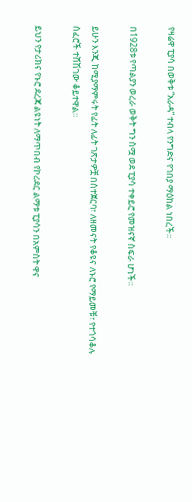የዛሬዋ ፒያሳ በወቅቱ “አራዳ” ተብላ የንግድና የገበያ ማዕከል ነበረች።

በ1928ቱ የጣልያን ወረራ ወቅት ግን ስሟ ወደ ፒያሳ ተቀይሮ የመዝናኛ ስፍራ ሆነች።

ይሁን እንጂ ከሚያማምሩት የፊት ለፊት ገጽታዎቿ በስተጀርባ፣ ለዘመናት የቆዩና ለኑሮ የማይመቹ፣ የተጎሳቆሉ ሰፈሮች ተሸሽገው ቆይተዋል።

ይህን የታሪክና የኑሮ ደረጃ ልዩነት ለማጥበብ የኮሪደር ልማቱ ፒያሳን በአምስት ዋና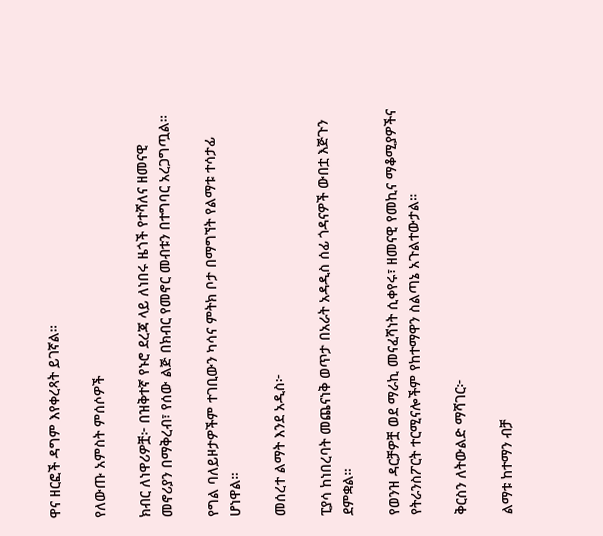ዋና ዘርፎች ዳግም እየቀረጻት ይገኛል።

የለውጡ አምስት ምሰሶዎች

ክብር ለነዋሪዎቿ፦ በዝቅተኛ የኑሮ ደረጃ ላይ ለነበሩ ዜጎች የተሻለና ዘመናዊ መኖሪያን በማቅረብ፣ የሰው ልጅ በክብር የመኖር መብቱን በተግባር አረጋግጧል።

የግል ባለይዞታዎችም ተገቢውን ካሳና ምትክ ቦታ በማግኘት የልማቱ ተሳታፊ ሆነዋል።

መሰረተ ልማት እንደ አዲስ፦

ፒያሳ ከነበረባት መጨናነቅ ወጥታ በአራት አዳዲስ ሰፊ ጎዳናዎች ውበቷ እጅጉን ደምቋል።

የወንዝ ዳርቻዎቿ ወደ ማራኪ መናፈሻነት ሲቀየሩ፣ ዘመናዊ የመኪና ማቆሚያዎችና የትራንስፖርት ተርሚናሎችም የከተማዋን ስልጣኔ አጉልተውታል።

ቅርስን ለትውልድ ማሻገር፦

ልማቱ ከተማን ብቻ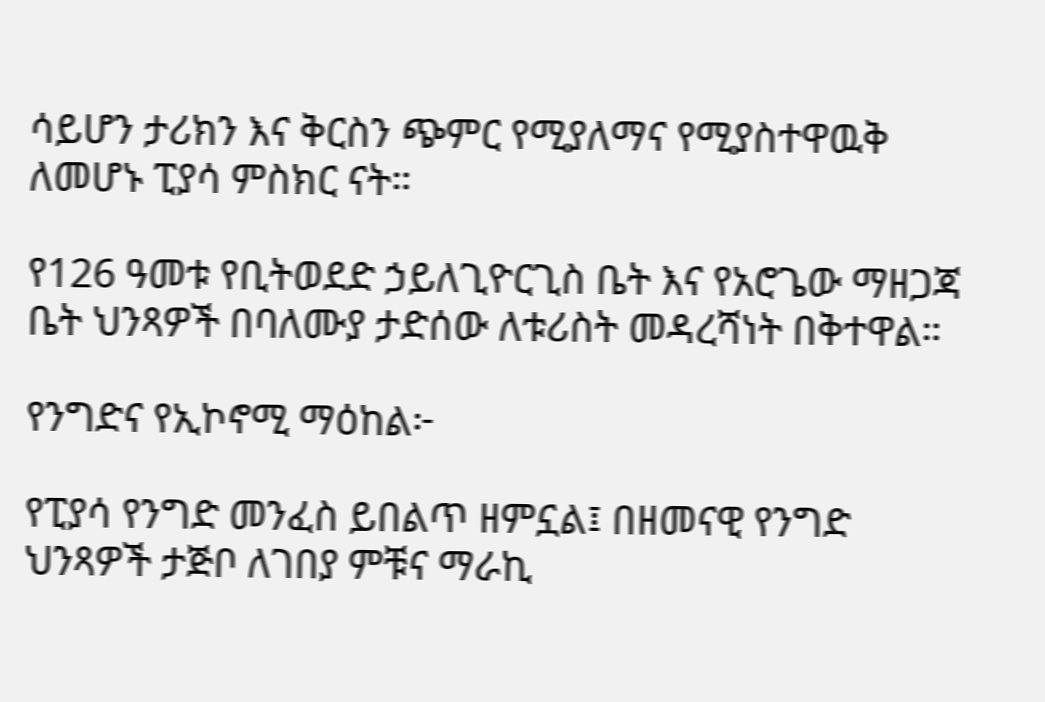ሳይሆን ታሪክን እና ቅርስን ጭምር የሚያለማና የሚያስተዋዉቅ ለመሆኑ ፒያሳ ምስክር ናት።

የ126 ዓመቱ የቢትወደድ ኃይለጊዮርጊስ ቤት እና የአሮጌው ማዘጋጃ ቤት ህንጻዎች በባለሙያ ታድሰው ለቱሪስት መዳረሻነት በቅተዋል።

የንግድና የኢኮኖሚ ማዕከል፦

የፒያሳ የንግድ መንፈስ ይበልጥ ዘምኗል፤ በዘመናዊ የንግድ ህንጻዎች ታጅቦ ለገበያ ምቹና ማራኪ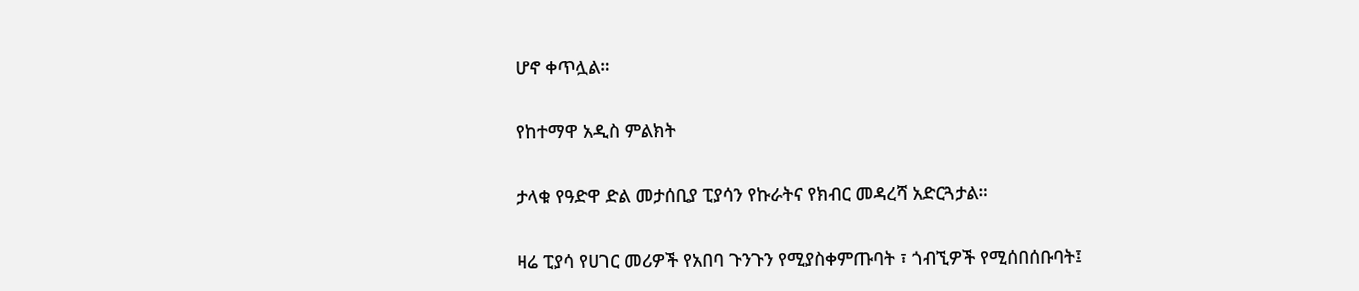ሆኖ ቀጥሏል።

የከተማዋ አዲስ ምልክት

ታላቁ የዓድዋ ድል መታሰቢያ ፒያሳን የኩራትና የክብር መዳረሻ አድርጓታል።

ዛሬ ፒያሳ የሀገር መሪዎች የአበባ ጉንጉን የሚያስቀምጡባት ፣ ጎብኚዎች የሚሰበሰቡባት፤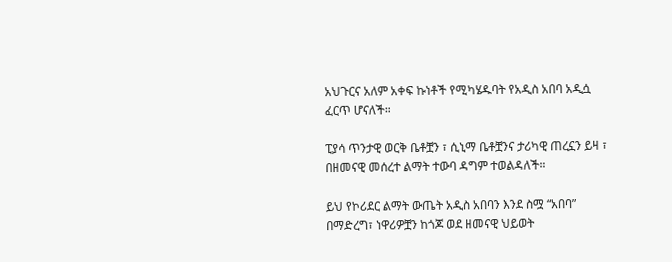አህጉርና አለም አቀፍ ኩነቶች የሚካሄዱባት የአዲስ አበባ አዲሷ ፈርጥ ሆናለች።

ፒያሳ ጥንታዊ ወርቅ ቤቶቿን ፣ ሲኒማ ቤቶቿንና ታሪካዊ ጠረኗን ይዛ ፣ በዘመናዊ መሰረተ ልማት ተውባ ዳግም ተወልዳለች።

ይህ የኮሪደር ልማት ውጤት አዲስ አበባን እንደ ስሟ “አበባ” በማድረግ፣ ነዋሪዎቿን ከጎጆ ወደ ዘመናዊ ህይወት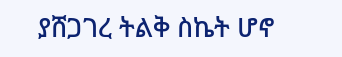ያሸጋገረ ትልቅ ስኬት ሆኖ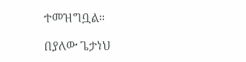ተመዝግቧል።

በያለው ጌታነህ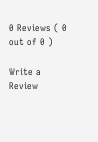0 Reviews ( 0 out of 0 )

Write a Review